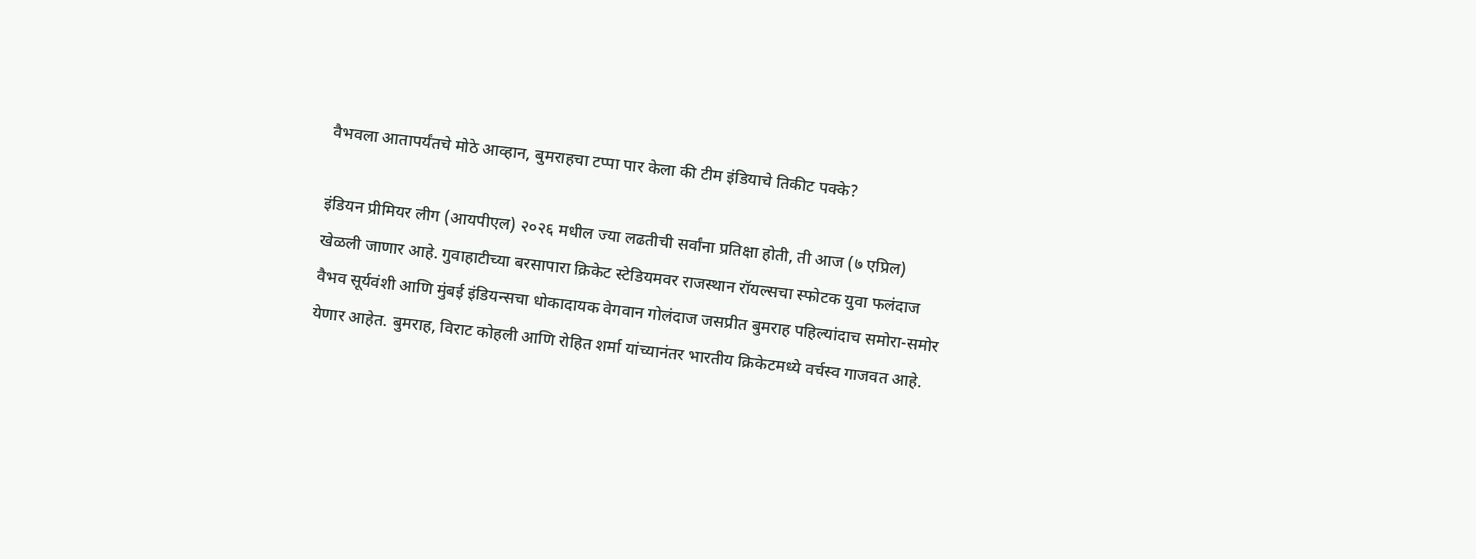वैभवला आतापर्यंतचे मोठे आव्हान, बुमराहचा टप्पा पार केला की टीम इंडियाचे तिकीट पक्के?

इंडियन प्रीमियर लीग (आयपीएल) २०२६ मधील ज्या लढतीची सर्वांना प्रतिक्षा होती, ती आज (७ एप्रिल) खेळली जाणार आहे. गुवाहाटीच्या बरसापारा क्रिकेट स्टेडियमवर राजस्थान रॉयल्सचा स्फोटक युवा फलंदाज वैभव सूर्यवंशी आणि मुंबई इंडियन्सचा धोकादायक वेगवान गोलंदाज जसप्रीत बुमराह पहिल्यांदाच समोरा-समोर येणार आहेत. बुमराह, विराट कोहली आणि रोहित शर्मा यांच्यानंतर भारतीय क्रिकेटमध्ये वर्चस्व गाजवत आहे.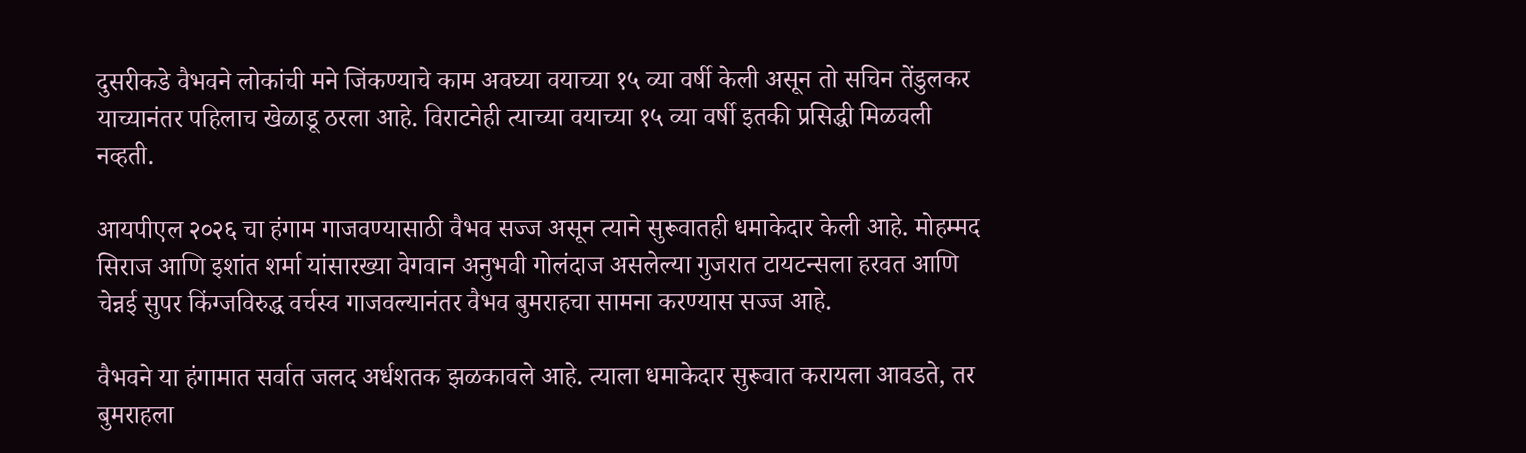दुसरीकडे वैभवने लोकांची मने जिंकण्याचे काम अवघ्या वयाच्या १५ व्या वर्षी केली असून तो सचिन तेंडुलकर याच्यानंतर पहिलाच खेळाडू ठरला आहे. विराटनेही त्याच्या वयाच्या १५ व्या वर्षी इतकी प्रसिद्धी मिळवली नव्हती.

आयपीएल २०२६ चा हंगाम गाजवण्यासाठी वैभव सज्ज असून त्याने सुरूवातही धमाकेदार केली आहे. मोहम्मद सिराज आणि इशांत शर्मा यांसारख्या वेगवान अनुभवी गोलंदाज असलेल्या गुजरात टायटन्सला हरवत आणि चेन्नई सुपर किंग्जविरुद्ध वर्चस्व गाजवल्यानंतर वैभव बुमराहचा सामना करण्यास सज्ज आहे.

वैभवने या हंगामात सर्वात जलद अर्धशतक झळकावले आहे. त्याला धमाकेदार सुरूवात करायला आवडते, तर बुमराहला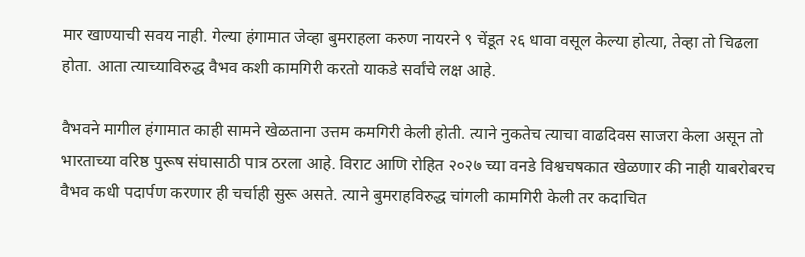मार खाण्याची सवय नाही. गेल्या हंगामात जेव्हा बुमराहला करुण नायरने ९ चेंडूत २६ धावा वसूल केल्या होत्या, तेव्हा तो चिढला होता. आता त्याच्याविरुद्ध वैभव कशी कामगिरी करतो याकडे सर्वांचे लक्ष आहे.

वैभवने मागील हंगामात काही सामने खेळताना उत्तम कमगिरी केली होती. त्याने नुकतेच त्याचा वाढदिवस साजरा केला असून तो भारताच्या वरिष्ठ पुरूष संघासाठी पात्र ठरला आहे. विराट आणि रोहित २०२७ च्या वनडे विश्वचषकात खेळणार की नाही याबरोबरच वैभव कधी पदार्पण करणार ही चर्चाही सुरू असते. त्याने बुमराहविरुद्ध चांगली कामगिरी केली तर कदाचित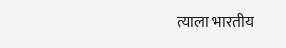त्याला भारतीय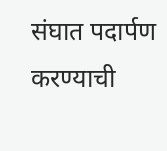संघात पदार्पण करण्याची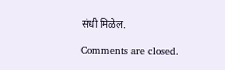संधी मिळेल.

Comments are closed.